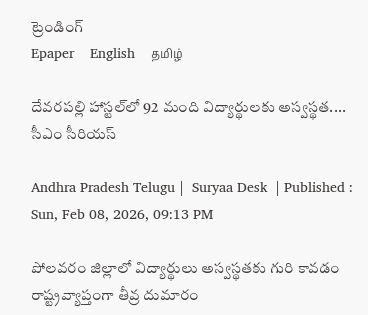ట్రెండింగ్
Epaper    English    தமிழ்

దేవరపల్లి హాస్టల్‌లో 92 మంది విద్యార్థులకు అస్వస్థత.... సీఎం సీరియస్

Andhra Pradesh Telugu |  Suryaa Desk  | Published : Sun, Feb 08, 2026, 09:13 PM

పోలవరం జిల్లాలో విద్యార్థులు అస్వస్థతకు గురి కావడం రాష్ట్రవ్యాప్తంగా తీవ్ర దుమారం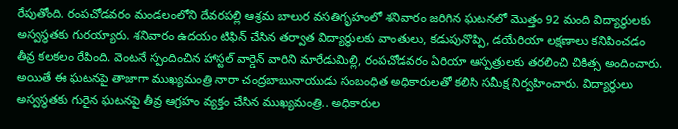రేపుతోంది. రంపచోడవరం మండలంలోని దేవరపల్లి ఆశ్రమ బాలుర వసతిగృహంలో శనివారం జరిగిన ఘటనలో మొత్తం 92 మంది విద్యార్థులకు అస్వస్థతకు గురయ్యారు. శనివారం ఉదయం టిఫిన్ చేసిన తర్వాత విద్యార్థులకు వాంతులు, కడుపునొప్పి, డయేరియా లక్షణాలు కనిపించడం తీవ్ర కలకలం రేపింది. వెంటనే స్పందించిన హాస్టల్ వార్డెన్ వారిని మారేడుమిల్లి, రంపచోడవరం ఏరియా ఆస్పత్రులకు తరలించి చికిత్స అందించారు. అయితే ఈ ఘటనపై తాజాగా ముఖ్యమంత్రి నారా చంద్రబాబునాయుడు సంబంధిత అధికారులతో కలిసి సమీక్ష నిర్వహించారు. విద్యార్థులు అస్వస్థతకు గురైన ఘటనపై తీవ్ర ఆగ్రహం వ్యక్తం చేసిన ముఖ్యమంత్రి.. అధికారుల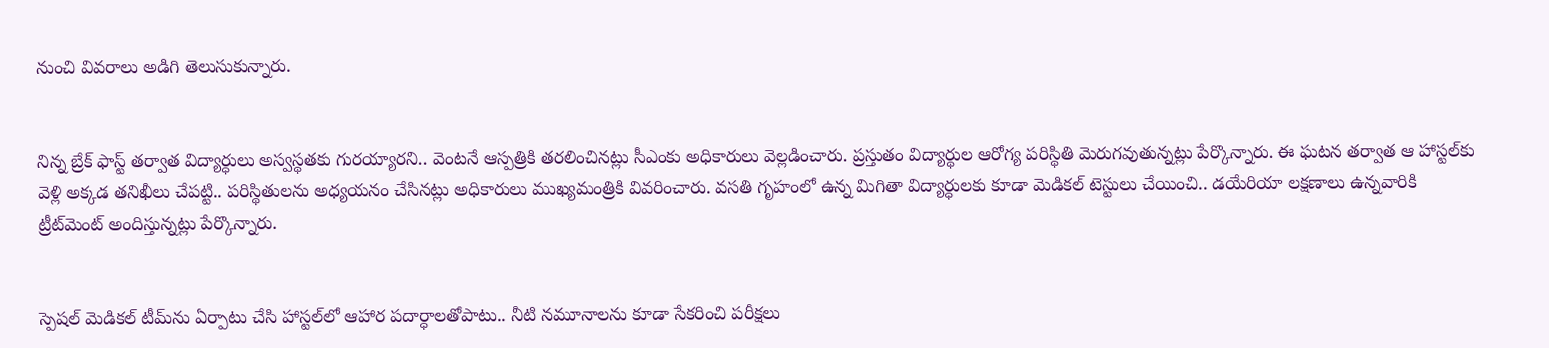నుంచి వివరాలు అడిగి తెలుసుకున్నారు.


నిన్న బ్రేక్ ఫాస్ట్ తర్వాత విద్యార్ధులు అస్వస్థతకు గురయ్యారని.. వెంటనే ఆస్పత్రికి తరలించినట్లు సీఎంకు అధికారులు వెల్లడించారు. ప్రస్తుతం విద్యార్థుల ఆరోగ్య పరిస్థితి మెరుగవుతున్నట్లు పేర్కొన్నారు. ఈ ఘటన తర్వాత ఆ హాస్టల్‌కు వెళ్లి అక్కడ తనిఖీలు చేపట్టి.. పరిస్థితులను అధ్యయనం చేసినట్లు అధికారులు ముఖ్యమంత్రికి వివరించారు. వసతి గృహంలో ఉన్న మిగితా విద్యార్ధులకు కూడా మెడికల్ టెస్టులు చేయించి.. డయేరియా లక్షణాలు ఉన్నవారికి ట్రీట్‌మెంట్ అందిస్తున్నట్లు పేర్కొన్నారు.


స్పెషల్ మెడికల్ టీమ్‌ను ఏర్పాటు చేసి హాస్టల్‌లో ఆహార పదార్ధాలతోపాటు.. నీటి నమూనాలను కూడా సేకరించి పరీక్షలు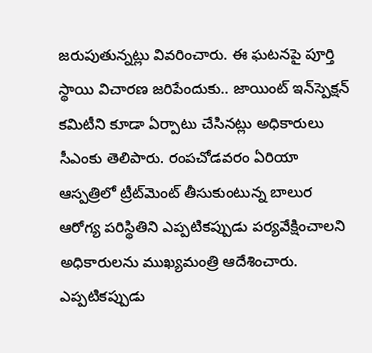జరుపుతున్నట్లు వివరించారు. ఈ ఘటనపై పూర్తి స్థాయి విచారణ జరిపేందుకు.. జాయింట్ ఇన్‌స్పెక్షన్‌ కమిటీని కూడా ఏర్పాటు చేసినట్లు అధికారులు సీఎంకు తెలిపారు. రంపచోడవరం ఏరియా ఆస్పత్రిలో ట్రీట్‌మెంట్ తీసుకుంటున్న బాలుర ఆరోగ్య పరిస్థితిని ఎప్పటికప్పుడు పర్యవేక్షించాలని అధికారులను ముఖ్యమంత్రి ఆదేశించారు. ఎప్పటికప్పుడు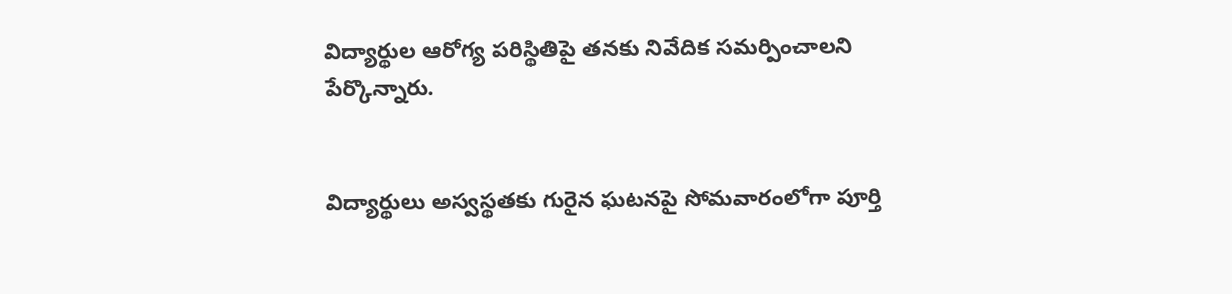విద్యార్థుల ఆరోగ్య పరిస్థితిపై తనకు నివేదిక సమర్పించాలని పేర్కొన్నారు.


విద్యార్థులు అస్వస్థతకు గురైన ఘటనపై సోమవారంలోగా పూర్తి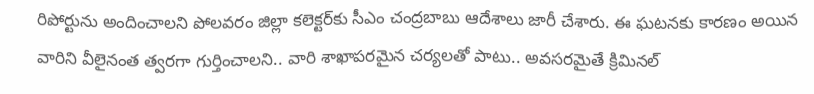రిపోర్టును అందించాలని పోలవరం జిల్లా కలెక్టర్‌కు సీఎం చంద్రబాబు ఆదేశాలు జారీ చేశారు. ఈ ఘటనకు కారణం అయిన వారిని వీలైనంత త్వరగా గుర్తించాలని.. వారి శాఖాపరమైన చర్యలతో పాటు.. అవసరమైతే క్రిమినల్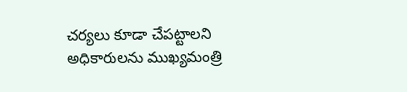చర్యలు కూడా చేపట్టాలని అధికారులను ముఖ్యమంత్రి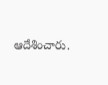ఆదేశించారు.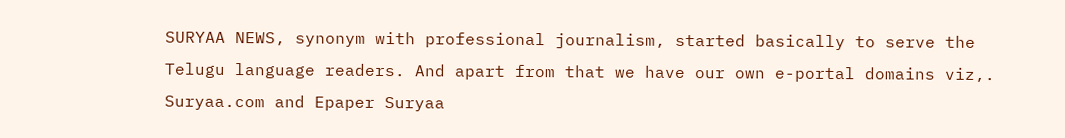SURYAA NEWS, synonym with professional journalism, started basically to serve the Telugu language readers. And apart from that we have our own e-portal domains viz,. Suryaa.com and Epaper Suryaa